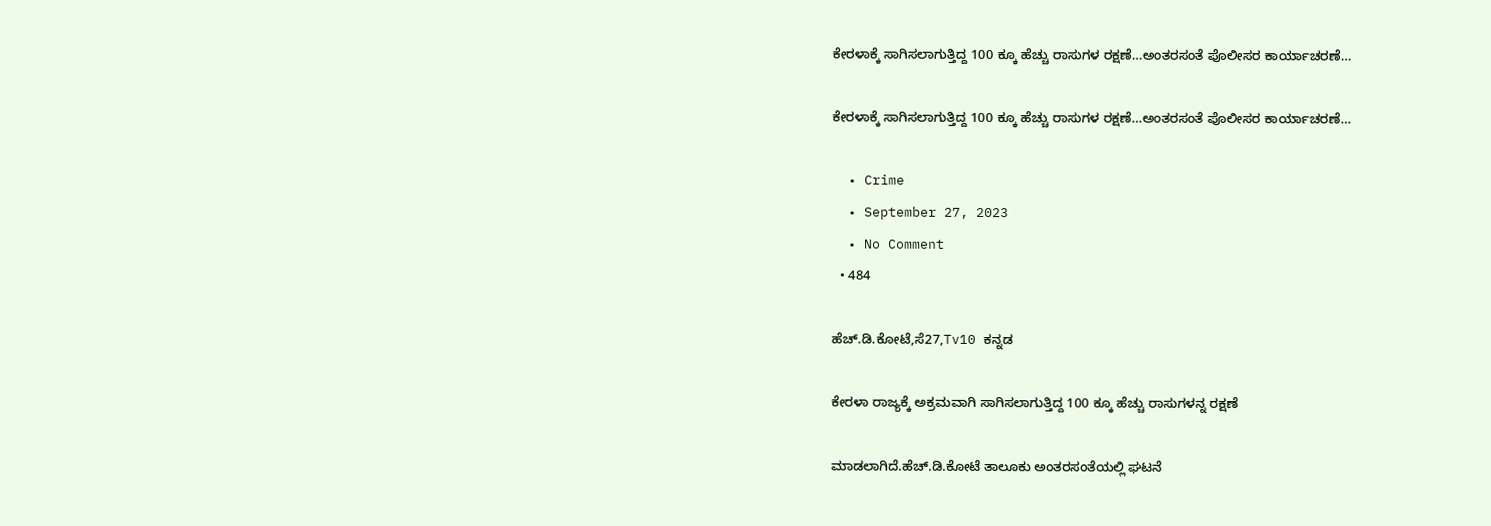ಕೇರಳಾಕ್ಕೆ ಸಾಗಿಸಲಾಗುತ್ತಿದ್ದ 100 ಕ್ಕೂ ಹೆಚ್ಚು ರಾಸುಗಳ ರಕ್ಷಣೆ…ಅಂತರಸಂತೆ ಪೊಲೀಸರ ಕಾರ್ಯಾಚರಣೆ…

ಕೇರಳಾಕ್ಕೆ ಸಾಗಿಸಲಾಗುತ್ತಿದ್ದ 100 ಕ್ಕೂ ಹೆಚ್ಚು ರಾಸುಗಳ ರಕ್ಷಣೆ…ಅಂತರಸಂತೆ ಪೊಲೀಸರ ಕಾರ್ಯಾಚರಣೆ…

  • Crime
  • September 27, 2023
  • No Comment
  • 484

ಹೆಚ್.ಡಿ.ಕೋಟೆ,ಸೆ27,Tv10 ಕನ್ನಡ

ಕೇರಳಾ ರಾಜ್ಯಕ್ಕೆ ಅಕ್ರಮವಾಗಿ ಸಾಗಿಸಲಾಗುತ್ತಿದ್ದ 100 ಕ್ಕೂ ಹೆಚ್ಚು ರಾಸುಗಳನ್ನ ರಕ್ಷಣೆ

ಮಾಡಲಾಗಿದೆ.ಹೆಚ್.ಡಿ.ಕೋಟೆ ತಾಲೂಕು ಅಂತರಸಂತೆಯಲ್ಲಿ ಘಟನೆ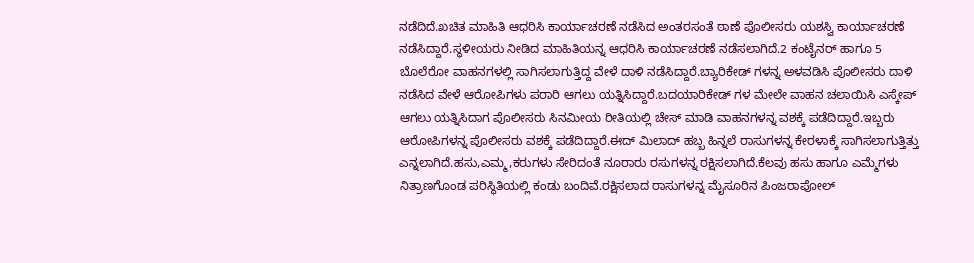ನಡೆದಿದೆ.ಖಚಿತ ಮಾಹಿತಿ ಆಧರಿಸಿ ಕಾರ್ಯಾಚರಣೆ ನಡೆಸಿದ ಅಂತರಸಂತೆ ಠಾಣೆ ಪೊಲೀಸರು ಯಶಸ್ವಿ ಕಾರ್ಯಾಚರಣೆ ನಡೆಸಿದ್ದಾರೆ.ಸ್ಥಳೀಯರು ನೀಡಿದ ಮಾಹಿತಿಯನ್ನ ಆಧರಿಸಿ ಕಾರ್ಯಾಚರಣೆ ನಡೆಸಲಾಗಿದೆ.2 ಕಂಟೈನರ್ ಹಾಗೂ 5 ಬೊಲೆರೋ ವಾಹನಗಳಲ್ಲಿ ಸಾಗಿಸಲಾಗುತ್ತಿದ್ದ ವೇಳೆ ದಾಳಿ ನಡೆಸಿದ್ದಾರೆ.ಬ್ಯಾರಿಕೇಡ್ ಗಳನ್ನ ಅಳವಡಿಸಿ ಪೊಲೀಸರು ದಾಳಿ ನಡೆಸಿದ ವೇಳೆ ಆರೋಪಿಗಳು ಪರಾರಿ ಆಗಲು ಯತ್ನಿಸಿದ್ದಾರೆ.ಬದಯಾರಿಕೇಡ್ ಗಳ ಮೇಲೇ ವಾಹನ ಚಲಾಯಿಸಿ ಎಸ್ಕೇಪ್ ಆಗಲು ಯತ್ನಿಸಿದಾಗ ಪೊಲೀಸರು ಸಿನಮೀಯ ರೀತಿಯಲ್ಲಿ ಚೇಸ್ ಮಾಡಿ ವಾಹನಗಳನ್ನ ವಶಕ್ಕೆ ಪಡೆದಿದ್ದಾರೆ.ಇಬ್ಬರು ಆರೋಪಿಗಳನ್ನ ಪೊಲೀಸರು ವಶಕ್ಕೆ ಪಡೆದಿದ್ದಾರೆ.ಈದ್ ಮಿಲಾದ್ ಹಬ್ಬ ಹಿನ್ನಲೆ ರಾಸುಗಳನ್ನ ಕೇರಳಾಕ್ಕೆ ಸಾಗಿಸಲಾಗುತ್ತಿತ್ತು ಎನ್ನಲಾಗಿದೆ.ಹಸು,ಎಮ್ಮ,ಕರುಗಳು ಸೇರಿದಂತೆ ನೂರಾರು ರಸುಗಳನ್ನ ರಕ್ಷಿಸಲಾಗಿದೆ.ಕೆಲವು ಹಸು ಹಾಗೂ ಎಮ್ಮೆಗಳು ನಿತ್ರಾಣಗೊಂಡ ಪರಿಸ್ಥಿತಿಯಲ್ಲಿ ಕಂಡು ಬಂದಿವೆ.ರಕ್ಷಿಸಲಾದ ರಾಸುಗಳನ್ನ ಮೈಸೂರಿನ ಪಿಂಜರಾಪೋಲ್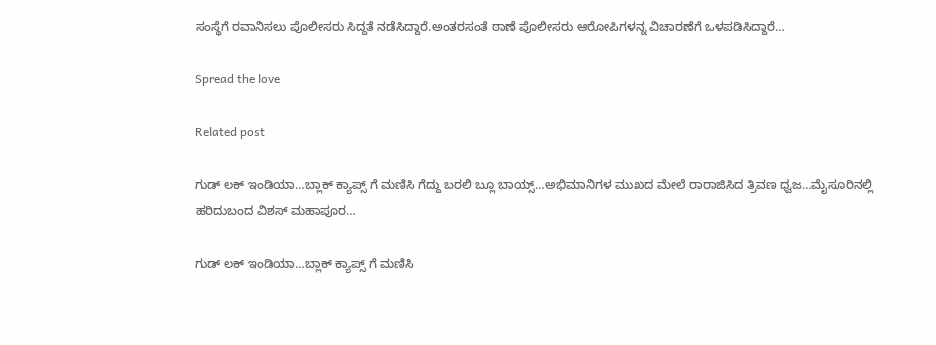ಸಂಸ್ಥೆಗೆ ರವಾನಿಸಲು ಪೊಲೀಸರು ಸಿದ್ದತೆ ನಡೆಸಿದ್ದಾರೆ.ಅಂತರಸಂತೆ ಠಾಣೆ ಪೊಲೀಸರು ಆರೋಪಿಗಳನ್ನ ವಿಚಾರಣೆಗೆ ಒಳಪಡಿಸಿದ್ದಾರೆ…

Spread the love

Related post

ಗುಡ್ ಲಕ್ ಇಂಡಿಯಾ…ಬ್ಲಾಕ್ ಕ್ಯಾಪ್ಸ್ ಗೆ ಮಣಿಸಿ ಗೆದ್ದು ಬರಲಿ ಬ್ಲೂ ಬಾಯ್ಸ್…ಅಭಿಮಾನಿಗಳ ಮುಖದ ಮೇಲೆ ರಾರಾಜಿಸಿದ ತ್ರಿವಣ ಧ್ವಜ…ಮೈಸೂರಿನಲ್ಲಿ ಹರಿದುಬಂದ ವಿಶಸ್ ಮಹಾಪೂರ…

ಗುಡ್ ಲಕ್ ಇಂಡಿಯಾ…ಬ್ಲಾಕ್ ಕ್ಯಾಪ್ಸ್ ಗೆ ಮಣಿಸಿ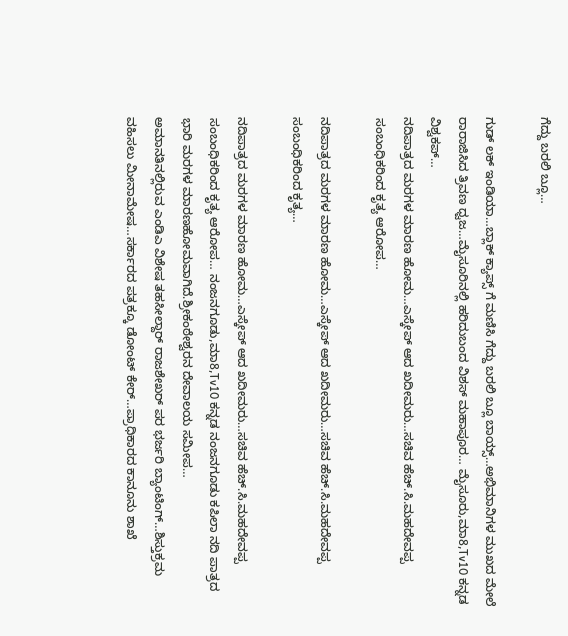ಗೆದ್ದು ಬರಲಿ ಬ್ಲೂ…

ಗುಡ್ ಲಕ್ ಇಂಡಿಯಾ…ಬ್ಲಾಕ್ ಕ್ಯಾಪ್ಸ್ ಗೆ ಮಣಿಸಿ ಗೆದ್ದು ಬರಲಿ ಬ್ಲೂ ಬಾಯ್ಸ್…ಅಭಿಮಾನಿಗಳ ಮುಖದ ಮೇಲೆ ರಾರಾಜಿಸಿದ ತ್ರಿವಣ ಧ್ವಜ…ಮೈಸೂರಿನಲ್ಲಿ ಹರಿದುಬಂದ ವಿಶಸ್ ಮಹಾಪೂರ… ಮೈಸೂರು,ಮಾ8,Tv10 ಕನ್ನಡ ವಿಶ್ವಕಪ್…
ನದಿಪಾತ್ರದ ಮರಗಳ ಮಾರಣ ಹೋಮ…ಎಸ್ಕೇಪ್ ಆದ ಖದೀಮರು…ಸಚಿವ ಹೆಚ್.ಸಿ.ಮಹದೇವಪ್ಪ ಸಂಬಂಧಿಕರಿಂದ ಕೃತ್ಯ ಆರೋಪ…

ನದಿಪಾತ್ರದ ಮರಗಳ ಮಾರಣ ಹೋಮ…ಎಸ್ಕೇಪ್ ಆದ ಖದೀಮರು…ಸಚಿವ ಹೆಚ್.ಸಿ.ಮಹದೇವಪ್ಪ ಸಂಬಂಧಿಕರಿಂದ ಕೃತ್ಯ…

ನದಿಪಾತ್ರದ ಮರಗಳ ಮಾರಣ ಹೋಮ…ಎಸ್ಕೇಪ್ ಆದ ಖದೀಮರು…ಸಚಿವ ಹೆಚ್.ಸಿ.ಮಹದೇವಪ್ಪ ಸಂಬಂಧಿಕರಿಂದ ಕೃತ್ಯ ಆರೋಪ… ನಂಜನಗೂಡು,ಮಾ8,Tv10 ಕನ್ನಡ ನಂಜನಗೂಡು ಕಪಿಲಾ ನದಿ ಪಾತ್ರದ ಭಾರಿ ಮರಗಳ ಮಾರಣಹೋಮವಾಗಿದೆ.ಶ್ರೀಕಂಠೇಶ್ವರನ ದೇವಾಲಯ ಸಮೀಪ…
ಅಮಾನತಿನಲ್ಲಿರುವ ಎಂಡಿಎ ವಿಶೇಷ ತಹಸೀಲ್ದಾರ್ ರಾಜಶೇಖರ್ ಪರ ಭರ್ಜರಿ ಬ್ಯಾಂಟಿಂಗ್…ಶಿಸ್ತುಕ್ರಮ ವಹಿಸಲು ಮೀನಾಮೇಷ…ಸರ್ಕಾರದ ಪತ್ರಕ್ಕೂ ಡೋಂಟ್ ಕೇರ್…ಪ್ರಾಧಿಕಾರದ ಕಾನೂನು ಶಾಖೆ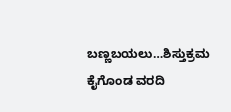ಬಣ್ಣಬಯಲು…ಶಿಸ್ತುಕ್ರಮ ಕೈಗೊಂಡ ವರದಿ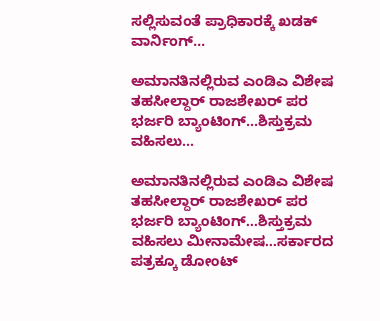ಸಲ್ಲಿಸುವಂತೆ ಪ್ರಾಧಿಕಾರಕ್ಕೆ ಖಡಕ್ ವಾರ್ನಿಂಗ್…

ಅಮಾನತಿನಲ್ಲಿರುವ ಎಂಡಿಎ ವಿಶೇಷ ತಹಸೀಲ್ದಾರ್ ರಾಜಶೇಖರ್ ಪರ ಭರ್ಜರಿ ಬ್ಯಾಂಟಿಂಗ್…ಶಿಸ್ತುಕ್ರಮ ವಹಿಸಲು…

ಅಮಾನತಿನಲ್ಲಿರುವ ಎಂಡಿಎ ವಿಶೇಷ ತಹಸೀಲ್ದಾರ್ ರಾಜಶೇಖರ್ ಪರ ಭರ್ಜರಿ ಬ್ಯಾಂಟಿಂಗ್…ಶಿಸ್ತುಕ್ರಮ ವಹಿಸಲು ಮೀನಾಮೇಷ…ಸರ್ಕಾರದ ಪತ್ರಕ್ಕೂ ಡೋಂಟ್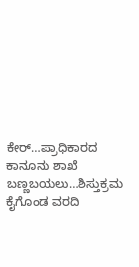ಕೇರ್…ಪ್ರಾಧಿಕಾರದ ಕಾನೂನು ಶಾಖೆ ಬಣ್ಣಬಯಲು…ಶಿಸ್ತುಕ್ರಮ ಕೈಗೊಂಡ ವರದಿ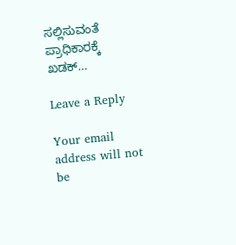ಸಲ್ಲಿಸುವಂತೆ ಪ್ರಾಧಿಕಾರಕ್ಕೆ ಖಡಕ್…

Leave a Reply

Your email address will not be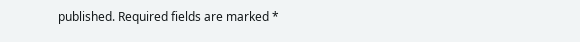published. Required fields are marked *